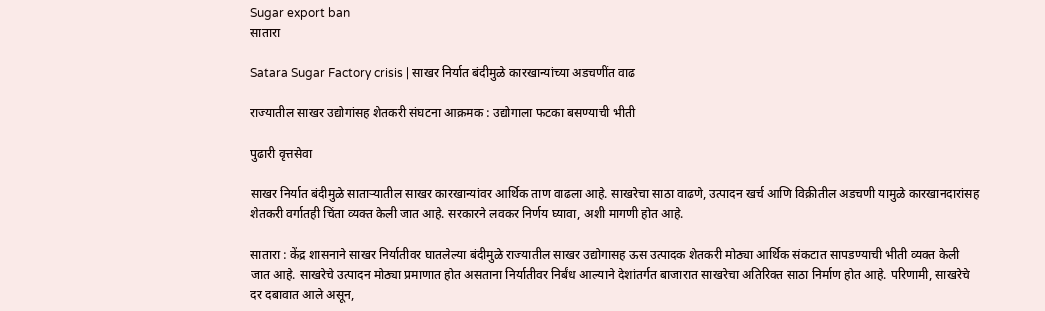Sugar export ban
सातारा

Satara Sugar Factory crisis | साखर निर्यात बंदीमुळे कारखान्यांच्या अडचणींत वाढ

राज्यातील साखर उद्योगांसह शेतकरी संघटना आक्रमक : उद्योगाला फटका बसण्याची भीती

पुढारी वृत्तसेवा

साखर निर्यात बंदीमुळे साताऱ्यातील साखर कारखान्यांवर आर्थिक ताण वाढला आहे. साखरेचा साठा वाढणे, उत्पादन खर्च आणि विक्रीतील अडचणी यामुळे कारखानदारांसह शेतकरी वर्गातही चिंता व्यक्त केली जात आहे. सरकारने लवकर निर्णय घ्यावा, अशी मागणी होत आहे.

सातारा : केंद्र शासनाने साखर निर्यातीवर घातलेल्या बंदीमुळे राज्यातील साखर उद्योगासह ऊस उत्पादक शेतकरी मोठ्या आर्थिक संकटात सापडण्याची भीती व्यक्त केली जात आहे. साखरेचे उत्पादन मोठ्या प्रमाणात होत असताना निर्यातीवर निर्बंध आल्याने देशांतर्गत बाजारात साखरेचा अतिरिक्त साठा निर्माण होत आहे. परिणामी, साखरेचे दर दबावात आले असून,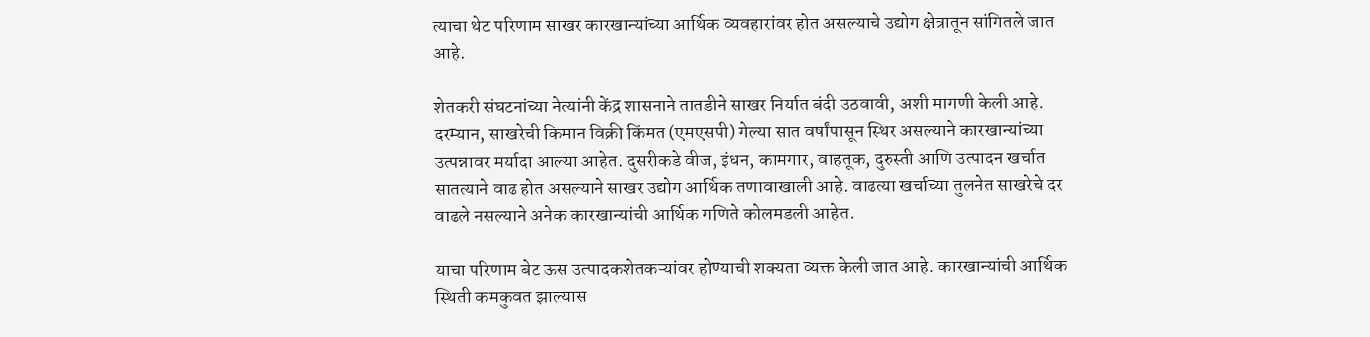त्याचा थेट परिणाम साखर कारखान्यांच्या आर्थिक व्यवहारांवर होत असल्याचे उद्योग क्षेत्रातून सांगितले जात आहे.

शेतकरी संघटनांच्या नेत्यांनी केंद्र शासनाने तातडीने साखर निर्यात बंदी उठवावी, अशी मागणी केली आहे. दरम्यान, साखरेची किमान विक्री किंमत (एमएसपी) गेल्या सात वर्षांपासून स्थिर असल्याने कारखान्यांच्या उत्पन्नावर मर्यादा आल्या आहेत. दुसरीकडे वीज, इंधन, कामगार, वाहतूक, दुरुस्ती आणि उत्पादन खर्चात सातत्याने वाढ होत असल्याने साखर उद्योग आर्थिक तणावाखाली आहे. वाढत्या खर्चाच्या तुलनेत साखरेचे दर वाढले नसल्याने अनेक कारखान्यांची आर्थिक गणिते कोलमडली आहेत.

याचा परिणाम बेट ऊस उत्पादकशेतकऱ्यांवर होण्याची शक्यता व्यक्त केली जात आहे. कारखान्यांची आर्थिक स्थिती कमकुवत झाल्यास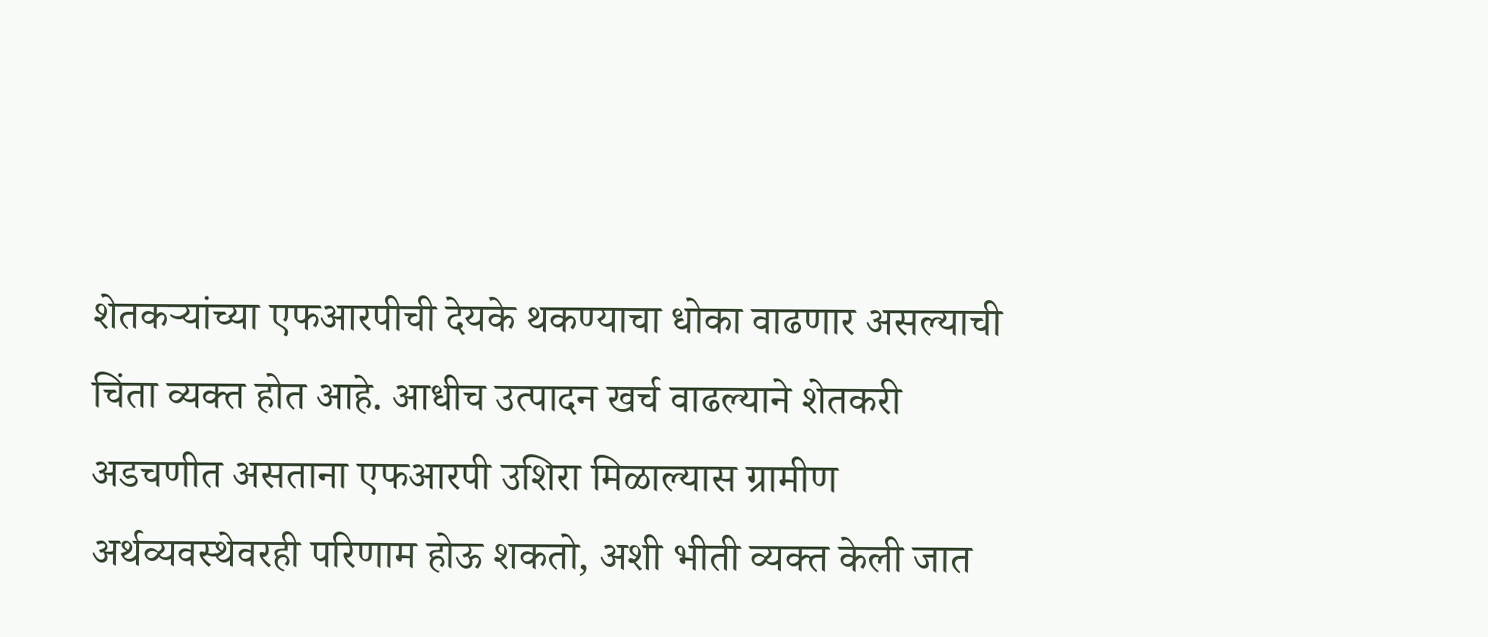शेतकऱ्यांच्या एफआरपीची देयके थकण्याचा धोका वाढणार असल्याची चिंता व्यक्त होत आहे. आधीच उत्पादन खर्च वाढल्याने शेतकरी अडचणीत असताना एफआरपी उशिरा मिळाल्यास ग्रामीण अर्थव्यवस्थेवरही परिणाम होऊ शकतो, अशी भीती व्यक्त केली जात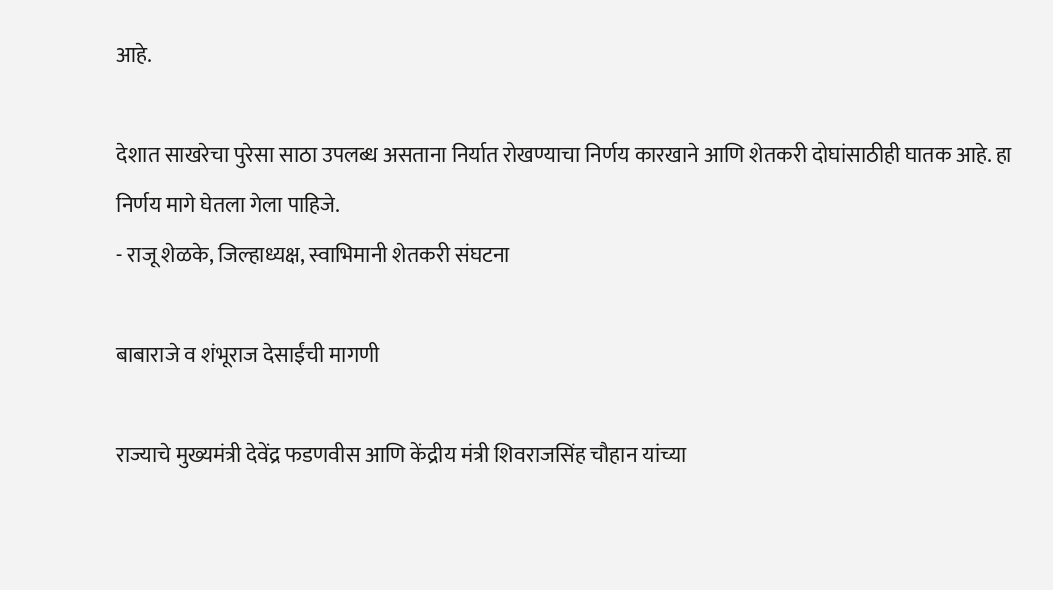आहे.

देशात साखरेचा पुरेसा साठा उपलब्ध असताना निर्यात रोखण्याचा निर्णय कारखाने आणि शेतकरी दोघांसाठीही घातक आहे. हा निर्णय मागे घेतला गेला पाहिजे.
- राजू शेळके, जिल्हाध्यक्ष, स्वाभिमानी शेतकरी संघटना

बाबाराजे व शंभूराज देसाईंची मागणी

राज्याचे मुख्यमंत्री देवेंद्र फडणवीस आणि केंद्रीय मंत्री शिवराजसिंह चौहान यांच्या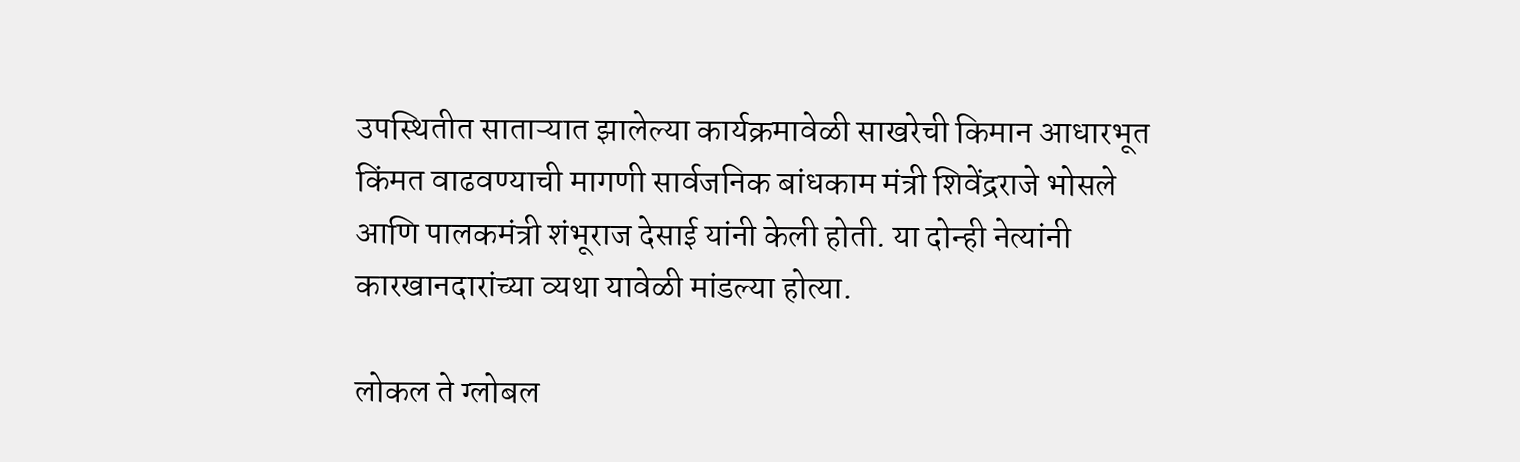उपस्थितीत साताऱ्यात झालेल्या कार्यक्रमावेळी साखरेची किमान आधारभूत किंमत वाढवण्याची मागणी सार्वजनिक बांधकाम मंत्री शिवेंद्रराजे भोसले आणि पालकमंत्री शंभूराज देसाई यांनी केली होती. या दोन्ही नेत्यांनी कारखानदारांच्या व्यथा यावेळी मांडल्या होत्या.

लोकल ते ग्लोबल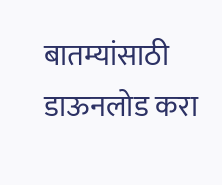बातम्यांसाठी डाऊनलोड करा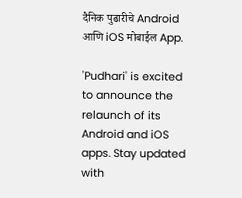दैनिक पुढारीचे Android आणि iOS मोबाईल App.

'Pudhari' is excited to announce the relaunch of its Android and iOS apps. Stay updated with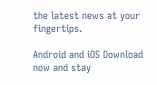the latest news at your fingertips.

Android and iOS Download now and stay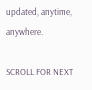updated, anytime, anywhere.

SCROLL FOR NEXT